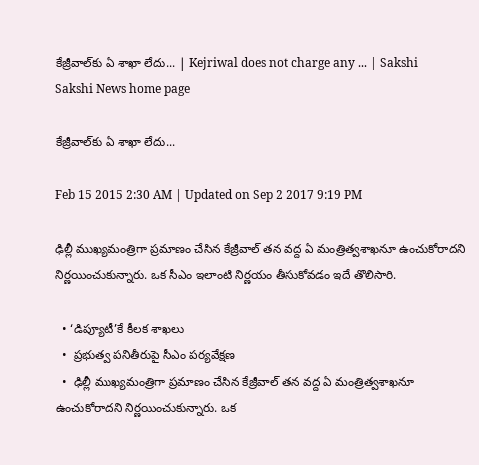కేజ్రీవాల్‌కు ఏ శాఖా లేదు... | Kejriwal does not charge any ... | Sakshi
Sakshi News home page

కేజ్రీవాల్‌కు ఏ శాఖా లేదు...

Feb 15 2015 2:30 AM | Updated on Sep 2 2017 9:19 PM

ఢిల్లీ ముఖ్యమంత్రిగా ప్రమాణం చేసిన కేజ్రీవాల్ తన వద్ద ఏ మంత్రిత్వశాఖనూ ఉంచుకోరాదని నిర్ణయించుకున్నారు. ఒక సీఎం ఇలాంటి నిర్ణయం తీసుకోవడం ఇదే తొలిసారి.

  • ‘డిప్యూటీ’కే కీలక శాఖలు
  •  ప్రభుత్వ పనితీరుపై సీఎం పర్యవేక్షణ
  •  ఢిల్లీ ముఖ్యమంత్రిగా ప్రమాణం చేసిన కేజ్రీవాల్ తన వద్ద ఏ మంత్రిత్వశాఖనూ ఉంచుకోరాదని నిర్ణయించుకున్నారు. ఒక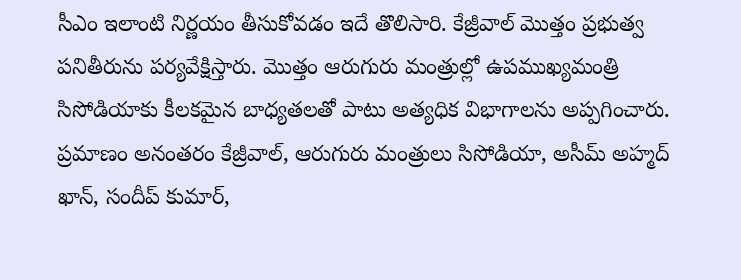సీఎం ఇలాంటి నిర్ణయం తీసుకోవడం ఇదే తొలిసారి. కేజ్రీవాల్ మొత్తం ప్రభుత్వ పనితీరును పర్యవేక్షిస్తారు. మొత్తం ఆరుగురు మంత్రుల్లో ఉపముఖ్యమంత్రి  సిసోడియాకు కీలకమైన బాధ్యతలతో పాటు అత్యధిక విభాగాలను అప్పగించారు. ప్రమాణం అనంతరం కేజ్రీవాల్, ఆరుగురు మంత్రులు సిసోడియా, అసీమ్ అహ్మద్ ఖాన్, సందీప్ కుమార్,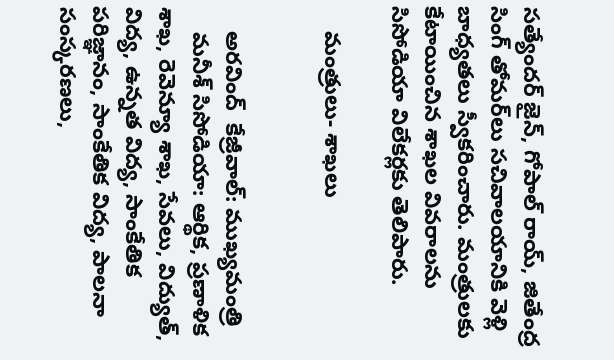సత్యేందర్ జైన్, గోపాల్ రాయ్, జితేంద్ర సింగ్ తోమర్‌లు సచివాలయానికి వెళ్లి బాధ్యతలు స్వీకరించారు. మంత్రులకు కేటాయించిన శాఖల వివరాలను సిసోడియా విలేకర్లకు తెలిపారు.

    మంత్రులు- శాఖలు


    అరవింద్  కేజ్రీవాల్: ముఖ్యమంత్రి
    మనీశ్ సిసోడియా: ఆర్థిక, ప్రణాళిక శాఖ, రెవెన్యూ శాఖ, సేవలు, విద్యుత్, విద్య, ఉన్నత విద్య, సాంకేతిక పరిజ్ఞానం, సాంకేతిక విద్య, పాలనా సంస్కరణలు,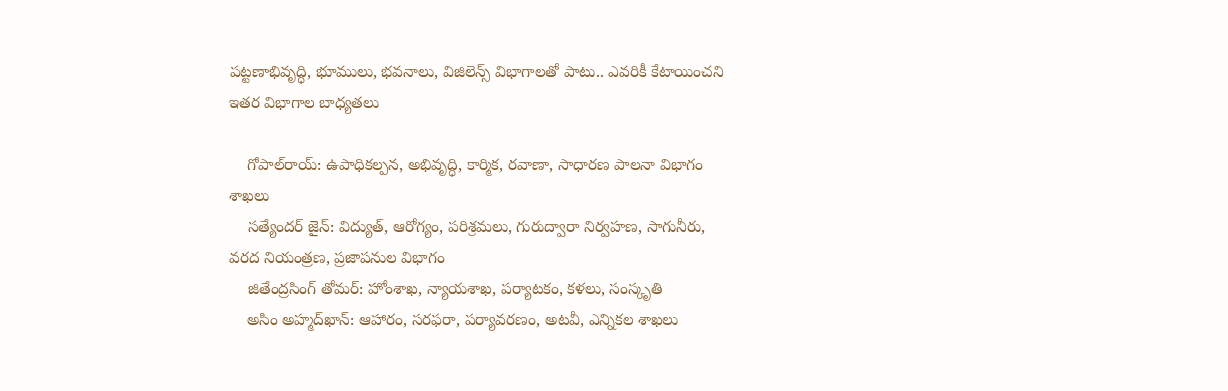పట్టణాభివృద్ధి, భూములు, భవనాలు, విజిలెన్స్ విభాగాలతో పాటు.. ఎవరికీ కేటాయించని ఇతర విభాగాల బాధ్యతలు

    గోపాల్‌రాయ్: ఉపాధికల్పన, అభివృద్ధి, కార్మిక, రవాణా, సాధారణ పాలనా విభాగం శాఖలు
    సత్యేందర్ జైన్: విద్యుత్, ఆరోగ్యం, పరిశ్రమలు, గురుద్వారా నిర్వహణ, సాగునీరు, వరద నియంత్రణ, ప్రజాపనుల విభాగం
    జితేంద్రసింగ్ తోమర్: హోంశాఖ, న్యాయశాఖ, పర్యాటకం, కళలు, సంస్కృతి
    అసిం అహ్మద్‌ఖాన్: ఆహారం, సరఫరా, పర్యావరణం, అటవీ, ఎన్నికల శాఖలు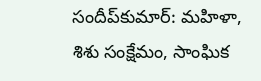సందీప్‌కుమార్: మహిళా, శిశు సంక్షేమం, సాంఘిక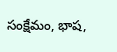సంక్షేమం, భాష,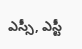ఎస్సీ, ఎస్టీ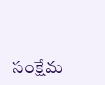సంక్షేమ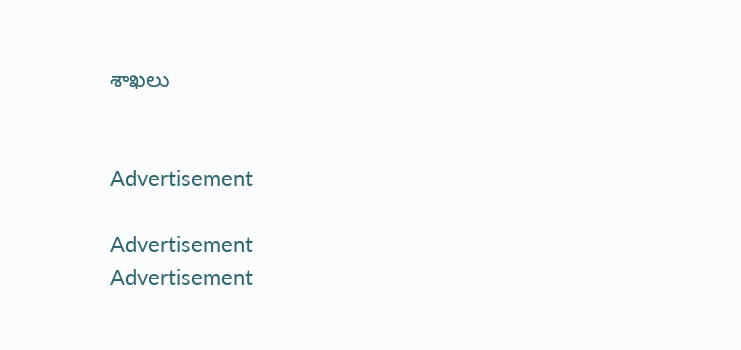శాఖలు


Advertisement

Advertisement
Advertisement